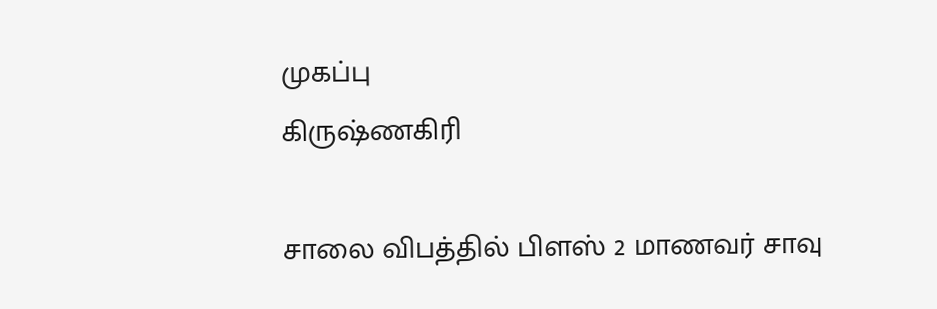முகப்பு
கிருஷ்ணகிரி

சாலை விபத்தில் பிளஸ் 2 மாணவர் சாவு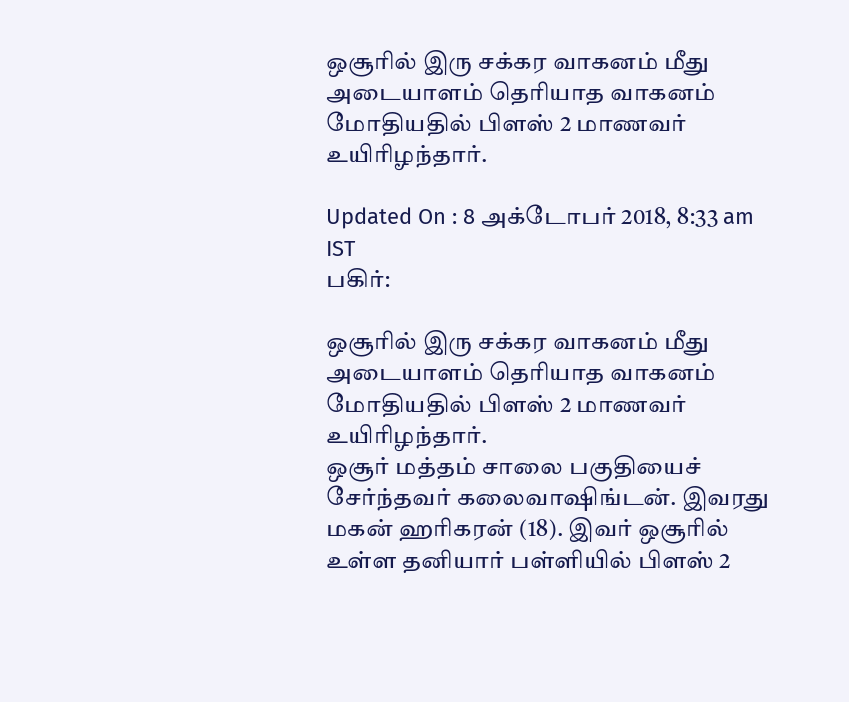ஒசூரில் இரு சக்கர வாகனம் மீது அடையாளம் தெரியாத வாகனம் மோதியதில் பிளஸ் 2 மாணவர் உயிரிழந்தார்.

Updated On : 8 அக்டோபர் 2018, 8:33 am IST
பகிர்:

ஒசூரில் இரு சக்கர வாகனம் மீது அடையாளம் தெரியாத வாகனம் மோதியதில் பிளஸ் 2 மாணவர் உயிரிழந்தார்.
ஒசூர் மத்தம் சாலை பகுதியைச் சேர்ந்தவர் கலைவாஷிங்டன். இவரது மகன் ஹரிகரன் (18). இவர் ஒசூரில் உள்ள தனியார் பள்ளியில் பிளஸ் 2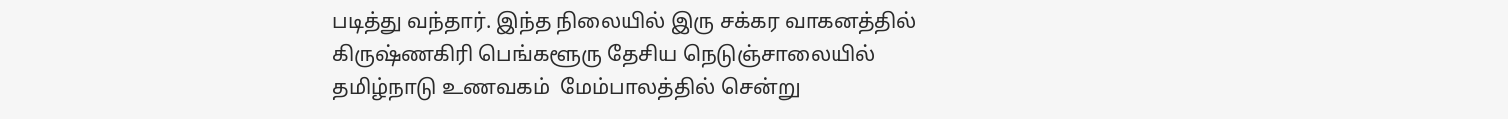படித்து வந்தார். இந்த நிலையில் இரு சக்கர வாகனத்தில்  கிருஷ்ணகிரி பெங்களூரு தேசிய நெடுஞ்சாலையில் தமிழ்நாடு உணவகம்  மேம்பாலத்தில் சென்று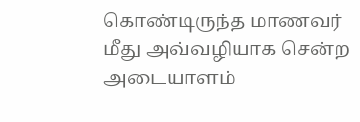கொண்டிருந்த மாணவர் மீது அவ்வழியாக சென்ற அடையாளம்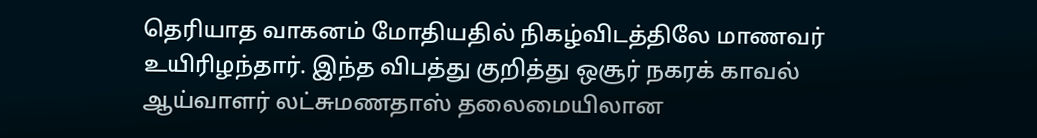தெரியாத வாகனம் மோதியதில் நிகழ்விடத்திலே மாணவர் உயிரிழந்தார். இந்த விபத்து குறித்து ஒசூர் நகரக் காவல் ஆய்வாளர் லட்சுமணதாஸ் தலைமையிலான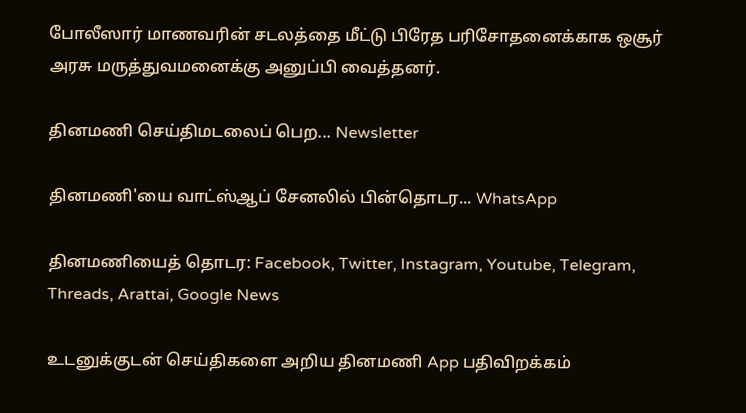போலீஸார் மாணவரின் சடலத்தை மீட்டு பிரேத பரிசோதனைக்காக ஒசூர் அரசு மருத்துவமனைக்கு அனுப்பி வைத்தனர்.

தினமணி செய்திமடலைப் பெற... Newsletter

தினமணி'யை வாட்ஸ்ஆப் சேனலில் பின்தொடர... WhatsApp

தினமணியைத் தொடர: Facebook, Twitter, Instagram, Youtube, Telegram, Threads, Arattai, Google News

உடனுக்குடன் செய்திகளை அறிய தினமணி App பதிவிறக்கம்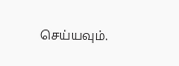செய்யவும்.